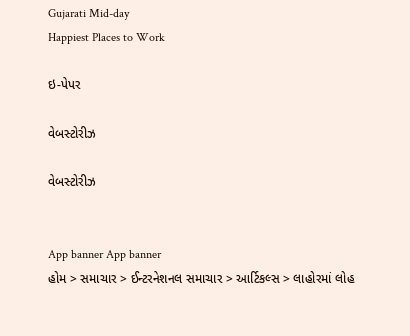Gujarati Mid-day
Happiest Places to Work

ઇ-પેપર

વેબસ્ટોરીઝ

વેબસ્ટોરીઝ


App banner App banner
હોમ > સમાચાર > ઈન્ટરનેશનલ સમાચાર > આર્ટિકલ્સ > લાહોરમાં લોહ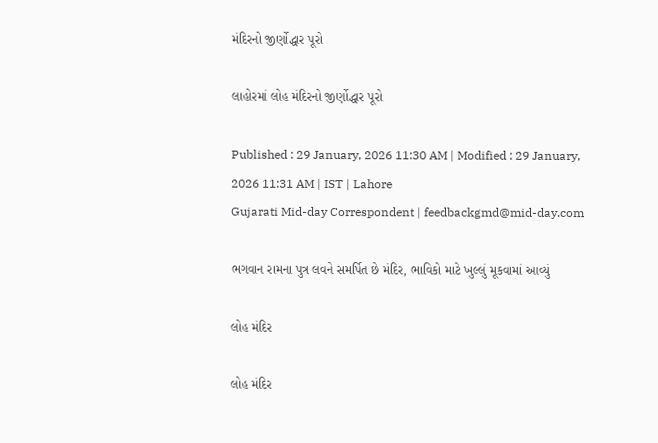મંદિરનો જીર્ણોદ્ધાર પૂરો

લાહોરમાં લોહ મંદિરનો જીર્ણોદ્ધાર પૂરો

Published : 29 January, 2026 11:30 AM | Modified : 29 January, 2026 11:31 AM | IST | Lahore
Gujarati Mid-day Correspondent | feedbackgmd@mid-day.com

ભગવાન રામના પુત્ર લવને સમર્પિત છે મંદિર, ભાવિકો માટે ખુલ્લું મૂકવામાં આવ્યું

લોહ મંદિર

લોહ મંદિર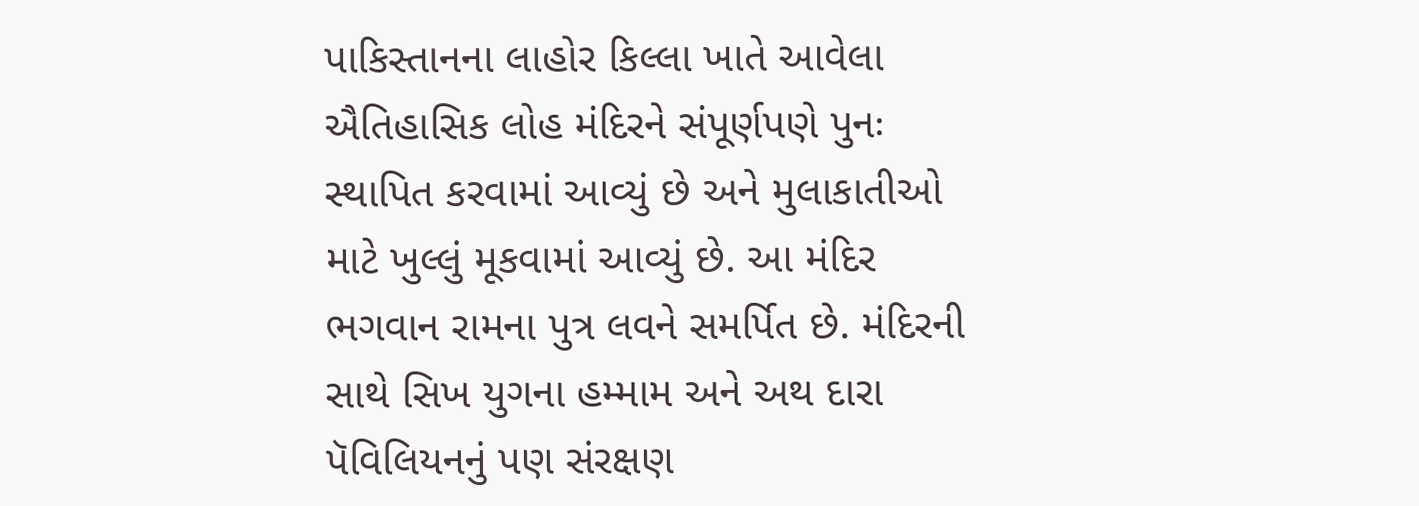પાકિસ્તાનના લાહોર કિલ્લા ખાતે આવેલા ઐતિહાસિક લોહ મંદિરને સંપૂર્ણપણે પુનઃ સ્થાપિત કરવામાં આવ્યું છે અને મુલાકાતીઓ માટે ખુલ્લું મૂકવામાં આવ્યું છે. આ મંદિર ભગવાન રામના પુત્ર લવને સમર્પિત છે. મંદિરની સાથે સિખ યુગના હમ્મામ અને અથ દારા પૅવિલિયનનું પણ સંરક્ષણ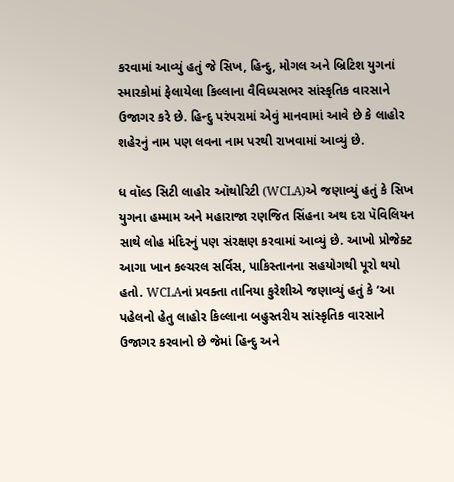કરવામાં આવ્યું હતું જે સિખ, હિન્દુ, મોગલ અને બ્રિટિશ યુગનાં સ્મારકોમાં ફેલાયેલા કિલ્લાના વૈવિધ્યસભર સાંસ્કૃતિક વારસાને ઉજાગર કરે છે. હિન્દુ પરંપરામાં એવું માનવામાં આવે છે કે લાહોર શહેરનું નામ પણ લવના નામ પરથી રાખવામાં આવ્યું છે.

ધ વૉલ્ડ સિટી લાહોર ઑથોરિટી (WCLA)એ જણાવ્યું હતું કે સિખ યુગના હમ્મામ અને મહારાજા રણજિત સિંહના અથ દરા પૅવિલિયન સાથે લોહ મંદિરનું પણ સંરક્ષણ કરવામાં આવ્યું છે. આખો પ્રોજેક્ટ આગા ખાન કલ્ચરલ સર્વિસ, પાકિસ્તાનના સહયોગથી પૂરો થયો હતો. WCLAનાં પ્રવક્તા તાનિયા કુરેશીએ જણાવ્યું હતું કે ‘આ પહેલનો હેતુ લાહોર કિલ્લાના બહુસ્તરીય સાંસ્કૃતિક વારસાને ઉજાગર કરવાનો છે જેમાં હિન્દુ અને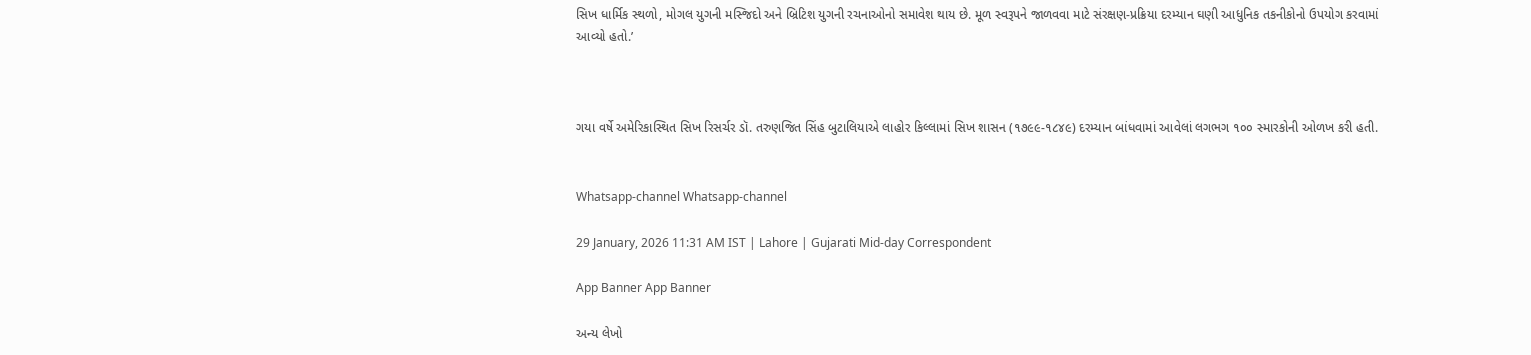સિખ ધાર્મિક સ્થળો, મોગલ યુગની મસ્જિદો અને બ્રિટિશ યુગની રચનાઓનો સમાવેશ થાય છે. મૂળ સ્વરૂપને જાળવવા માટે સંરક્ષણ-પ્રક્રિયા દરમ્યાન ઘણી આધુનિક તકનીકોનો ઉપયોગ કરવામાં આવ્યો હતો.’



ગયા વર્ષે અમેરિકાસ્થિત સિખ રિસર્ચર ડૉ. તરુણજિત સિંહ બુટાલિયાએ લાહોર કિલ્લામાં સિખ શાસન (૧૭૯૯-૧૮૪૯) દરમ્યાન બાંધવામાં આવેલાં લગભગ ૧૦૦ સ્મારકોની ઓળખ કરી હતી.


Whatsapp-channel Whatsapp-channel

29 January, 2026 11:31 AM IST | Lahore | Gujarati Mid-day Correspondent

App Banner App Banner

અન્ય લેખો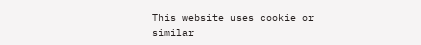This website uses cookie or similar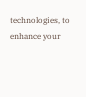technologies, to enhance your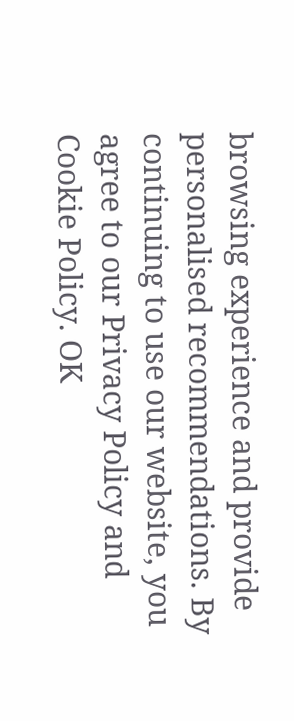browsing experience and provide personalised recommendations. By continuing to use our website, you agree to our Privacy Policy and Cookie Policy. OK